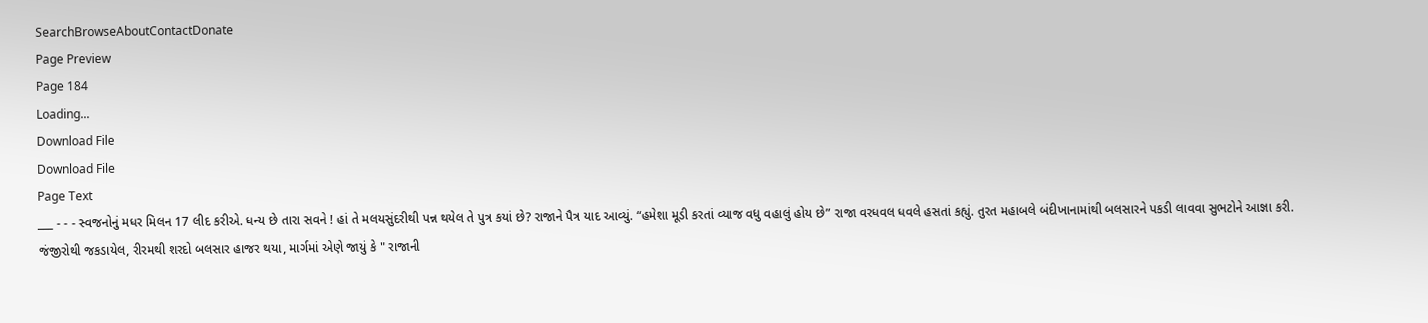SearchBrowseAboutContactDonate
Page Preview
Page 184
Loading...
Download File
Download File
Page Text
___ - - - સ્વજનોનું મધર મિલન 17 લીદ કરીએ. ધન્ય છે તારા સવને ! હાં તે મલયસુંદરીથી પન્ન થયેલ તે પુત્ર કયાં છે? રાજાને પૈત્ર યાદ આવ્યું. “હમેશા મૂડી કરતાં વ્યાજ વધુ વહાલું હોય છે” રાજા વરધવલ ધવલે હસતાં કહ્યું. તુરત મહાબલે બંદીખાનામાંથી બલસારને પકડી લાવવા સુભટોને આજ્ઞા કરી. જંજીરોથી જકડાયેલ, રીરમથી શરદો બલસાર હાજર થયા, માર્ગમાં એણે જાયું કે " રાજાની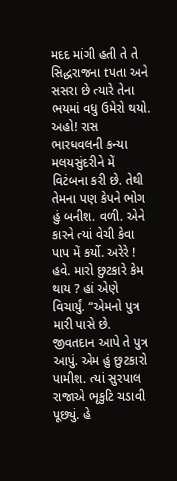મદદ માંગી હતી તે તે સિદ્ધરાજના tપતા અને સસરા છે ત્યારે તેના ભયમાં વધુ ઉમેરો થયો. અહો! રાસ ભારધવલની કન્યા મલયસુંદરીને મેં વિટંબના કરી છે. તેથી તેમના પણ કેપને ભોગ હું બનીશ. વળી. એને કારને ત્યાં વેચી કેવા પાપ મેં કર્યો. અરેરે ! હવે. મારો છુટકારે કેમ થાય ? હાં એણે વિચાર્યું. “એમનો પુત્ર મારી પાસે છે. જીવતદાન આપે તે પુત્ર આપું. એમ હું છુટકારો પામીશ. ત્યાં સુરપાલ રાજાએ ભૃકુટિ ચડાવી પૂછ્યું. હે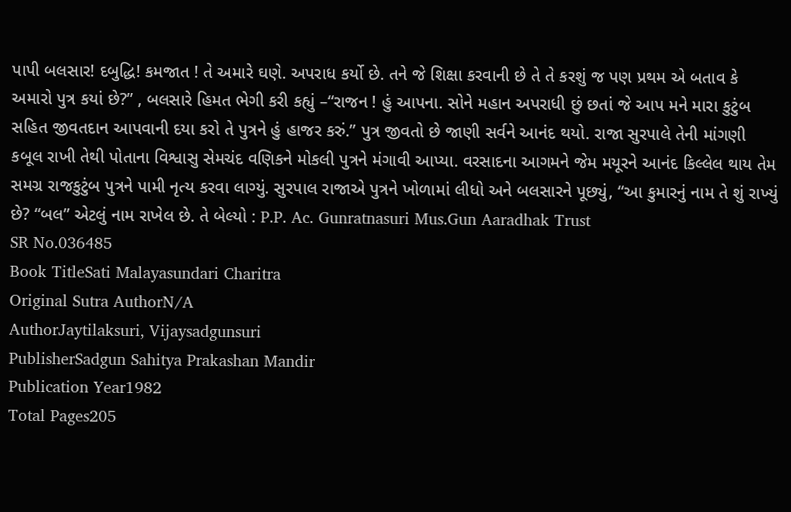પાપી બલસાર! દબુદ્ધિ! કમજાત ! તે અમારે ઘણે. અપરાધ કર્યો છે. તને જે શિક્ષા કરવાની છે તે તે કરશું જ પણ પ્રથમ એ બતાવ કે અમારો પુત્ર કયાં છે?” , બલસારે હિમત ભેગી કરી કહ્યું –“રાજન ! હું આપના. સોને મહાન અપરાધી છું છતાં જે આપ મને મારા કુટુંબ સહિત જીવતદાન આપવાની દયા કરો તે પુત્રને હું હાજર કરું.” પુત્ર જીવતો છે જાણી સર્વને આનંદ થયો. રાજા સુરપાલે તેની માંગણી કબૂલ રાખી તેથી પોતાના વિશ્વાસુ સેમચંદ વણિકને મોકલી પુત્રને મંગાવી આપ્યા. વરસાદના આગમને જેમ મયૂરને આનંદ કિલ્લેલ થાય તેમ સમગ્ર રાજકુટુંબ પુત્રને પામી નૃત્ય કરવા લાગ્યું. સુરપાલ રાજાએ પુત્રને ખોળામાં લીધો અને બલસારને પૂછ્યું, “આ કુમારનું નામ તે શું રાખ્યું છે? “બલ” એટલું નામ રાખેલ છે. તે બેલ્યો : P.P. Ac. Gunratnasuri Mus.Gun Aaradhak Trust
SR No.036485
Book TitleSati Malayasundari Charitra
Original Sutra AuthorN/A
AuthorJaytilaksuri, Vijaysadgunsuri
PublisherSadgun Sahitya Prakashan Mandir
Publication Year1982
Total Pages205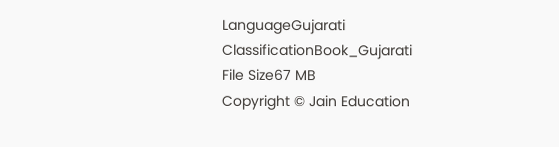LanguageGujarati
ClassificationBook_Gujarati
File Size67 MB
Copyright © Jain Education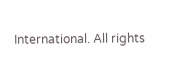International. All rights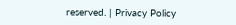reserved. | Privacy Policy